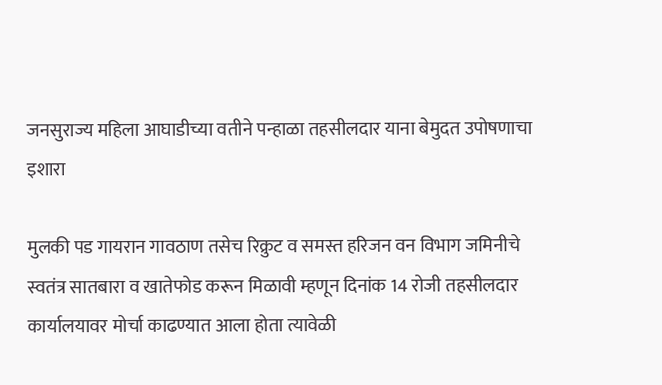जनसुराज्य महिला आघाडीच्या वतीने पन्हाळा तहसीलदार याना बेमुदत उपोषणाचा इशारा

मुलकी पड गायरान गावठाण तसेच रिक्रुट व समस्त हरिजन वन विभाग जमिनीचे स्वतंत्र सातबारा व खातेफोड करून मिळावी म्हणून दिनांक 14 रोजी तहसीलदार कार्यालयावर मोर्चा काढण्यात आला होता त्यावेळी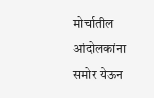मोर्चातील आंदोलकांना समोर येऊन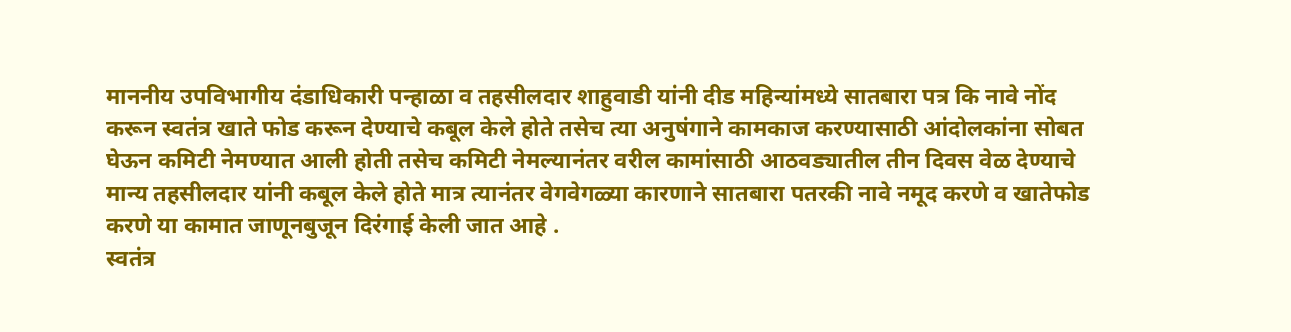माननीय उपविभागीय दंडाधिकारी पन्हाळा व तहसीलदार शाहुवाडी यांनी दीड महिन्यांमध्ये सातबारा पत्र कि नावे नोंद करून स्वतंत्र खाते फोड करून देण्याचे कबूल केले होते तसेच त्या अनुषंगाने कामकाज करण्यासाठी आंदोलकांना सोबत घेऊन कमिटी नेमण्यात आली होती तसेच कमिटी नेमल्यानंतर वरील कामांसाठी आठवड्यातील तीन दिवस वेळ देण्याचे मान्य तहसीलदार यांनी कबूल केले होते मात्र त्यानंतर वेगवेगळ्या कारणाने सातबारा पतरकी नावे नमूद करणे व खातेफोड करणे या कामात जाणूनबुजून दिरंगाई केली जात आहे .
स्वतंत्र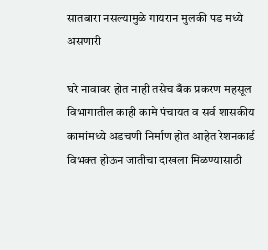सातबारा नसल्यामुळे गायरान मुलकी पड मध्ये असणारी

घरे नावावर होत नाही तसेच बँक प्रकरण महसूल विभागातील काही कामे पंचायत व सर्व शासकीय कामांमध्ये अडचणी निर्माण होत आहेत रेशनकार्ड विभक्त होऊन जातीचा दाखला मिळण्यासाठी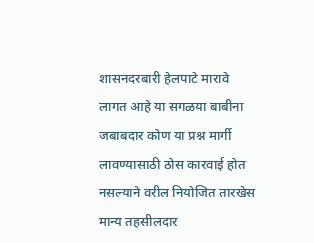शासनदरबारी हेलपाटे मारावे लागत आहे या सगळया बाबीना जबाबदार कोण या प्रश्न मार्गी लावण्यासाठी ठोस कारवाई होत नसल्याने वरील नियोजित तारखेस मान्य तहसीलदार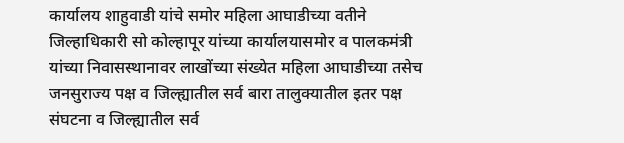कार्यालय शाहुवाडी यांचे समोर महिला आघाडीच्या वतीने जिल्हाधिकारी सो कोल्हापूर यांच्या कार्यालयासमोर व पालकमंत्री यांच्या निवासस्थानावर लाखोंच्या संख्येत महिला आघाडीच्या तसेच जनसुराज्य पक्ष व जिल्ह्यातील सर्व बारा तालुक्यातील इतर पक्ष संघटना व जिल्ह्यातील सर्व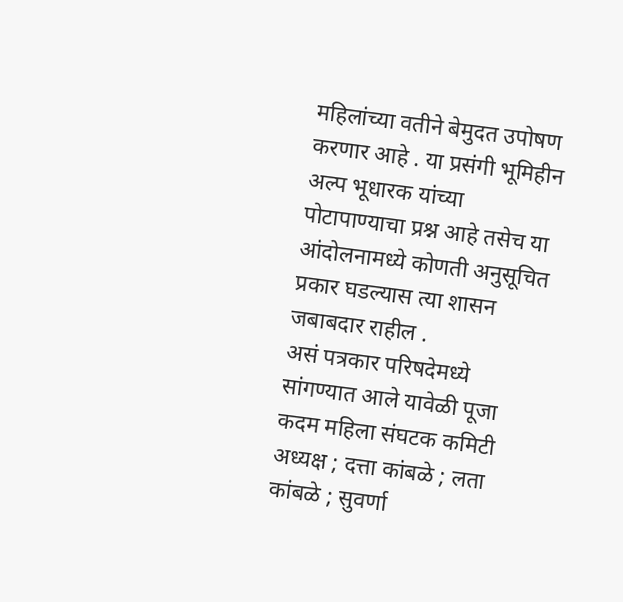महिलांच्या वतीने बेमुदत उपोषण करणार आहे . या प्रसंगी भूमिहीन अल्प भूधारक यांच्या पोटापाण्याचा प्रश्न आहे तसेच या आंदोलनामध्ये कोणती अनुसूचित प्रकार घडल्यास त्या शासन जबाबदार राहील .
असं पत्रकार परिषदेमध्ये सांगण्यात आले यावेळी पूजा कदम महिला संघटक कमिटी अध्यक्ष ; दत्ता कांबळे ; लता कांबळे ; सुवर्णा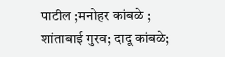पाटील ;मनोहर कांबळे ; शांताबाई गुरव; दादू कांबळे;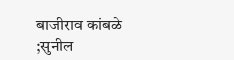बाजीराव कांबळे ;सुनील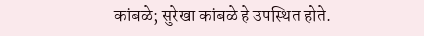कांबळे; सुरेखा कांबळे हे उपस्थित होते.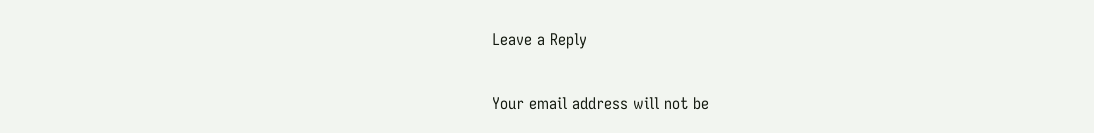Leave a Reply

Your email address will not be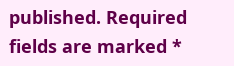published. Required fields are marked *